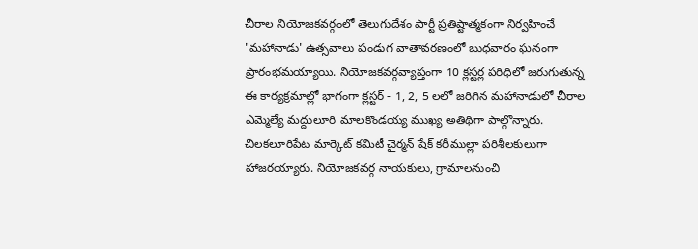చీరాల నియోజకవర్గంలో తెలుగుదేశం పార్టీ ప్రతిష్టాత్మకంగా నిర్వహించే 'మహానాడు' ఉత్సవాలు పండుగ వాతావరణంలో బుధవారం ఘనంగా ప్రారంభమయ్యాయి. నియోజకవర్గవ్యాప్తంగా 10 క్లస్టర్ల పరిధిలో జరుగుతున్న ఈ కార్యక్రమాల్లో భాగంగా క్లస్టర్ - 1, 2, 5 లలో జరిగిన మహానాడులో చీరాల ఎమ్మెల్యే మద్దులూరి మాలకొండయ్య ముఖ్య అతిథిగా పాల్గొన్నారు. చిలకలూరిపేట మార్కెట్ కమిటీ చైర్మన్ షేక్ కరీముల్లా పరిశీలకులుగా హాజరయ్యారు. నియోజకవర్గ నాయకులు, గ్రామాలనుంచి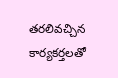తరలివచ్చిన కార్యకర్తలతో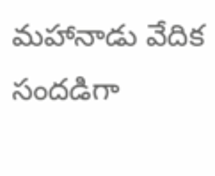మహానాడు వేదిక సందడిగా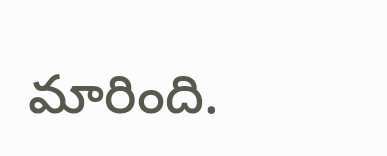మారింది.